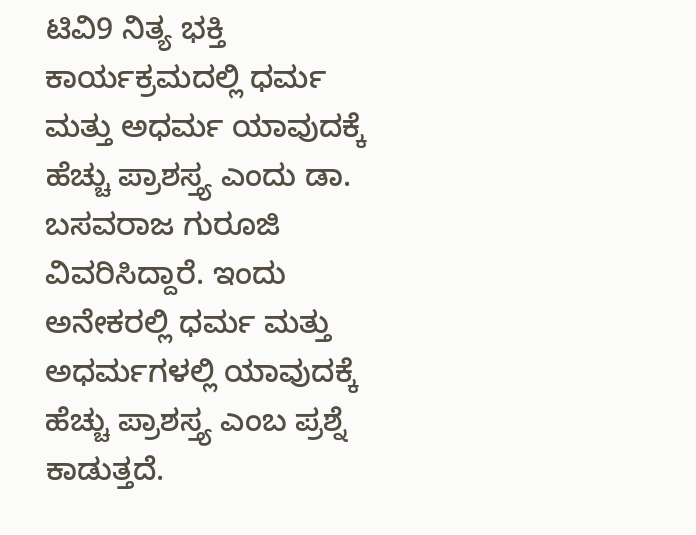ಟಿವಿ9 ನಿತ್ಯ ಭಕ್ತಿ ಕಾರ್ಯಕ್ರಮದಲ್ಲಿ ಧರ್ಮ ಮತ್ತು ಅಧರ್ಮ ಯಾವುದಕ್ಕೆ ಹೆಚ್ಚು ಪ್ರಾಶಸ್ತ್ಯ ಎಂದು ಡಾ. ಬಸವರಾಜ ಗುರೂಜಿ ವಿವರಿಸಿದ್ದಾರೆ. ಇಂದು ಅನೇಕರಲ್ಲಿ ಧರ್ಮ ಮತ್ತು ಅಧರ್ಮಗಳಲ್ಲಿ ಯಾವುದಕ್ಕೆ ಹೆಚ್ಚು ಪ್ರಾಶಸ್ತ್ಯ ಎಂಬ ಪ್ರಶ್ನೆ ಕಾಡುತ್ತದೆ.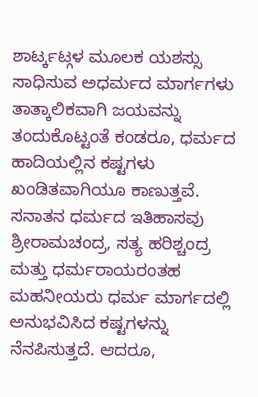ಶಾರ್ಟ್ಕಟ್ಗಳ ಮೂಲಕ ಯಶಸ್ಸು ಸಾಧಿಸುವ ಅಧರ್ಮದ ಮಾರ್ಗಗಳು ತಾತ್ಕಾಲಿಕವಾಗಿ ಜಯವನ್ನು ತಂದುಕೊಟ್ಟಂತೆ ಕಂಡರೂ, ಧರ್ಮದ ಹಾದಿಯಲ್ಲಿನ ಕಷ್ಟಗಳು ಖಂಡಿತವಾಗಿಯೂ ಕಾಣುತ್ತವೆ. ಸನಾತನ ಧರ್ಮದ ಇತಿಹಾಸವು ಶ್ರೀರಾಮಚಂದ್ರ, ಸತ್ಯ ಹರಿಶ್ಚಂದ್ರ ಮತ್ತು ಧರ್ಮರಾಯರಂತಹ ಮಹನೀಯರು ಧರ್ಮ ಮಾರ್ಗದಲ್ಲಿ ಅನುಭವಿಸಿದ ಕಷ್ಟಗಳನ್ನು ನೆನಪಿಸುತ್ತದೆ. ಆದರೂ,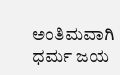ಅಂತಿಮವಾಗಿ ಧರ್ಮ ಜಯ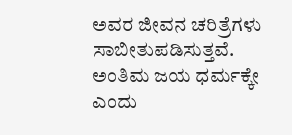ಅವರ ಜೀವನ ಚರಿತ್ರೆಗಳು ಸಾಬೀತುಪಡಿಸುತ್ತವೆ. ಅಂತಿಮ ಜಯ ಧರ್ಮಕ್ಕೇ ಎಂದು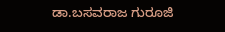ಡಾ.ಬಸವರಾಜ ಗುರೂಜಿ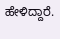ಹೇಳಿದ್ದಾರೆ.